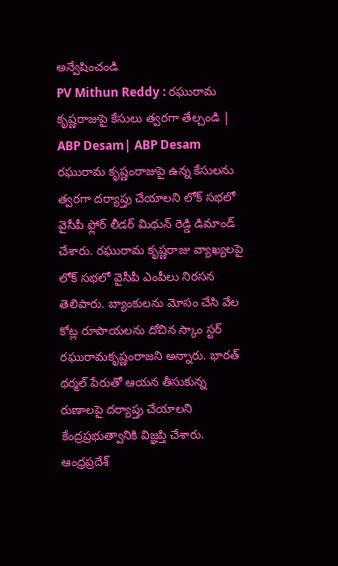అన్వేషించండి
PV Mithun Reddy : రఘురామ కృష్ణరాజుపై కేసులు త్వరగా తేల్చండి | ABP Desam| ABP Desam
రఘురామ కృష్ణంరాజుపై ఉన్న కేసులను త్వరగా దర్యాప్తు చేయాలని లోక్ సభలో వైసీపీ ఫ్లోర్ లీడర్ మిథున్ రెడ్డి డిమాండ్ చేశారు. రఘురామ కృష్ణరాజు వ్యాఖ్యలపై లోక్ సభలో వైసీపీ ఎంపీలు నిరసన తెలిపారు. బ్యాంకులను మోసం చేసి వేల కోట్ల రూపాయలను దోచిన స్కాం స్టర్ రఘురామకృష్ణంరాజని అన్నారు. భారత్ థర్మల్ పేరుతో ఆయన తీసుకున్న రుణాలపై దర్యాప్తు చేయాలని కేంద్రప్రభుత్వానికి విజ్ఞప్తి చేశారు.
ఆంధ్రప్రదేశ్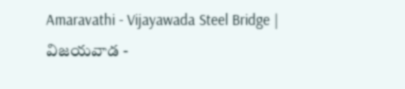Amaravathi - Vijayawada Steel Bridge | విజయవాడ -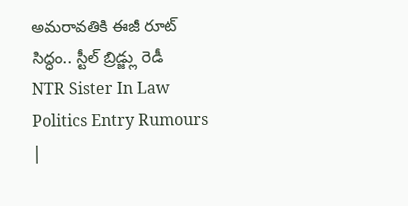అమరావతికి ఈజీ రూట్ సిద్ధం.. స్టీల్ బ్రిడ్జ్లు రెడీ
NTR Sister In Law Politics Entry Rumours |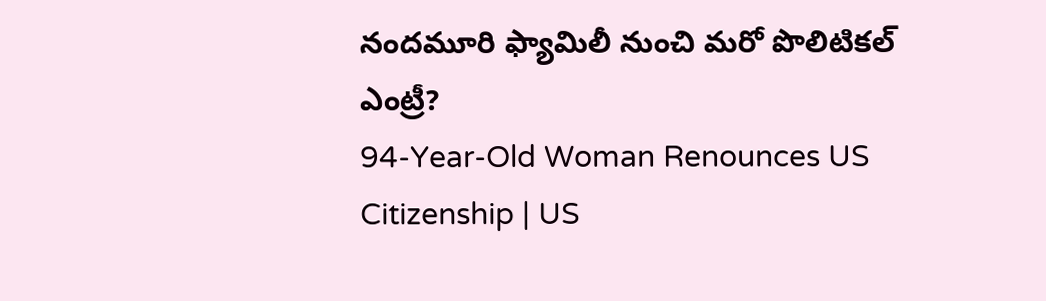నందమూరి ఫ్యామిలీ నుంచి మరో పొలిటికల్ ఎంట్రీ?
94-Year-Old Woman Renounces US Citizenship | US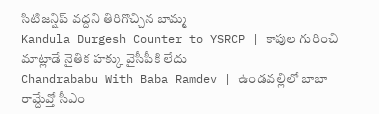సిటిజన్షిప్ వద్దని తిరిగొచ్చిన బామ్మ
Kandula Durgesh Counter to YSRCP | కాపుల గురించి మాట్లాడే నైతిక హక్కు వైసీపీకి లేదు
Chandrababu With Baba Ramdev | ఉండవల్లిలో బాబా రామ్దేవ్తో సీఎం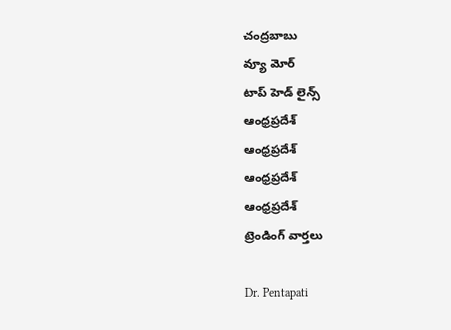చంద్రబాబు
వ్యూ మోర్
టాప్ హెడ్ లైన్స్
ఆంధ్రప్రదేశ్
ఆంధ్రప్రదేశ్
ఆంధ్రప్రదేశ్
ఆంధ్రప్రదేశ్
ట్రెండింగ్ వార్తలు

Dr. Pentapati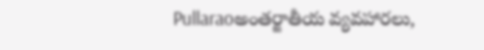Pullaraoఅంతర్జాతీయ వ్యవహారలు,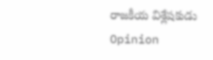రాజకీయ విశ్లేషకుడు
Opinion